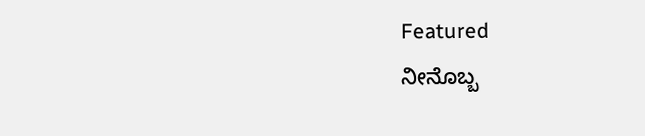Featured
ನೀನೊಬ್ಬ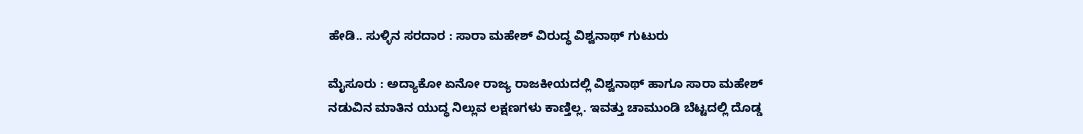ಹೇಡಿ.. ಸುಳ್ಳಿನ ಸರದಾರ : ಸಾರಾ ಮಹೇಶ್ ವಿರುದ್ಧ ವಿಶ್ವನಾಥ್ ಗುಟುರು

ಮೈಸೂರು : ಅದ್ಯಾಕೋ ಏನೋ ರಾಜ್ಯ ರಾಜಕೀಯದಲ್ಲಿ ವಿಶ್ವನಾಥ್ ಹಾಗೂ ಸಾರಾ ಮಹೇಶ್ ನಡುವಿನ ಮಾತಿನ ಯುದ್ಧ ನಿಲ್ಲುವ ಲಕ್ಷಣಗಳು ಕಾಣ್ತಿಲ್ಲ. ಇವತ್ತು ಚಾಮುಂಡಿ ಬೆಟ್ಟದಲ್ಲಿ ದೊಡ್ಡ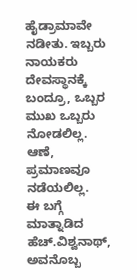ಹೈಡ್ರಾಮಾವೇ ನಡೀತು. ಇಬ್ಬರು ನಾಯಕರು ದೇವಸ್ಥಾನಕ್ಕೆ ಬಂದ್ರೂ, ಒಬ್ಬರ ಮುಖ ಒಬ್ಬರು ನೋಡಲಿಲ್ಲ. ಆಣೆ, ಪ್ರಮಾಣವೂ ನಡೆಯಲಿಲ್ಲ.
ಈ ಬಗ್ಗೆ ಮಾತ್ನಾಡಿದ ಹೆಚ್.ವಿಶ್ವನಾಥ್, ಅವನೊಬ್ಬ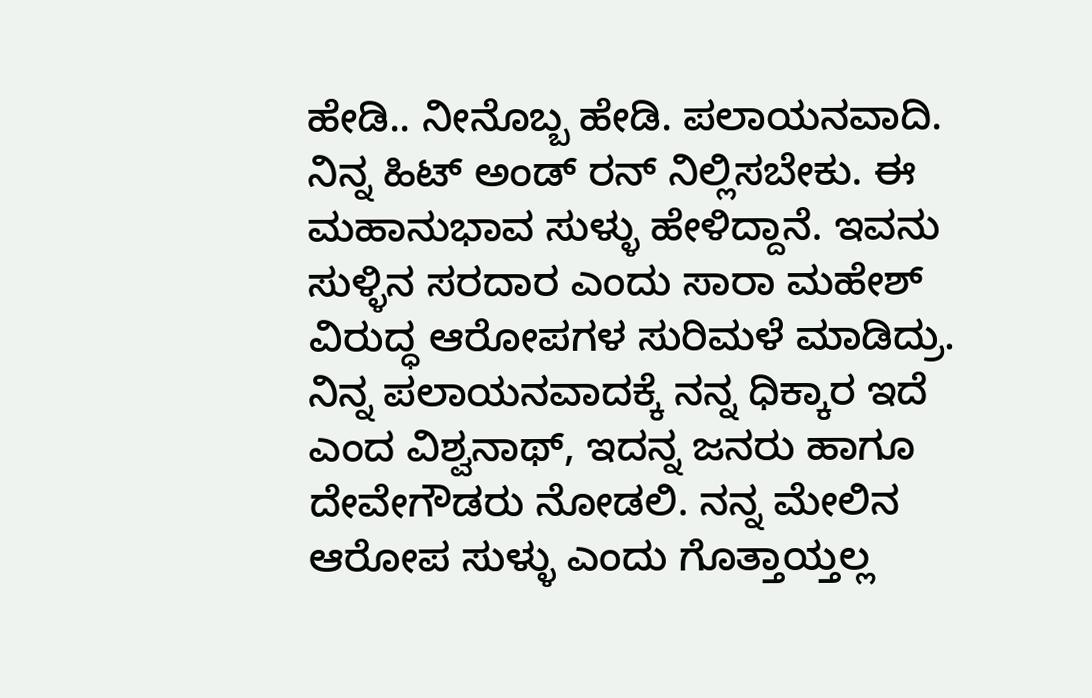ಹೇಡಿ.. ನೀನೊಬ್ಬ ಹೇಡಿ. ಪಲಾಯನವಾದಿ. ನಿನ್ನ ಹಿಟ್ ಅಂಡ್ ರನ್ ನಿಲ್ಲಿಸಬೇಕು. ಈ ಮಹಾನುಭಾವ ಸುಳ್ಳು ಹೇಳಿದ್ದಾನೆ. ಇವನು ಸುಳ್ಳಿನ ಸರದಾರ ಎಂದು ಸಾರಾ ಮಹೇಶ್ ವಿರುದ್ಧ ಆರೋಪಗಳ ಸುರಿಮಳೆ ಮಾಡಿದ್ರು.
ನಿನ್ನ ಪಲಾಯನವಾದಕ್ಕೆ ನನ್ನ ಧಿಕ್ಕಾರ ಇದೆ ಎಂದ ವಿಶ್ವನಾಥ್, ಇದನ್ನ ಜನರು ಹಾಗೂ ದೇವೇಗೌಡರು ನೋಡಲಿ. ನನ್ನ ಮೇಲಿನ ಆರೋಪ ಸುಳ್ಳು ಎಂದು ಗೊತ್ತಾಯ್ತಲ್ಲ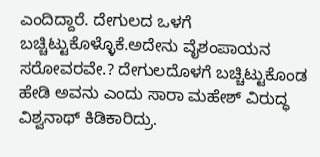ಎಂದಿದ್ದಾರೆ. ದೇಗುಲದ ಒಳಗೆ ಬಚ್ಚಿಟ್ಟುಕೊಳ್ಳೊಕೆ.ಅದೇನು ವೈಶಂಪಾಯನ ಸರೋವರವೇ.? ದೇಗುಲದೊಳಗೆ ಬಚ್ಚಿಟ್ಟುಕೊಂಡ ಹೇಡಿ ಅವನು ಎಂದು ಸಾರಾ ಮಹೇಶ್ ವಿರುದ್ಧ ವಿಶ್ವನಾಥ್ ಕಿಡಿಕಾರಿದ್ರು.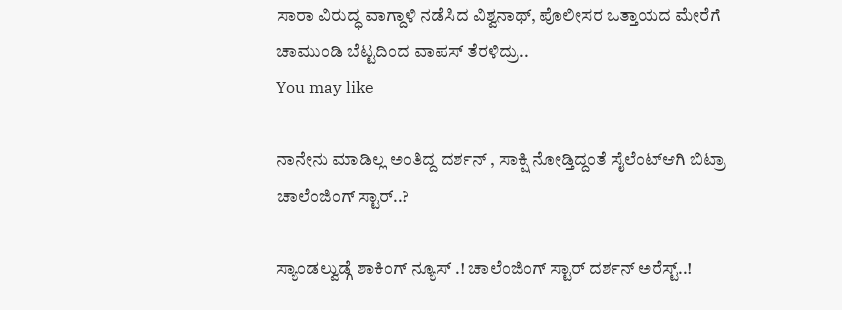ಸಾರಾ ವಿರುದ್ಧ ವಾಗ್ದಾಳಿ ನಡೆಸಿದ ವಿಶ್ವನಾಥ್, ಪೊಲೀಸರ ಒತ್ತಾಯದ ಮೇರೆಗೆ ಚಾಮುಂಡಿ ಬೆಟ್ಟದಿಂದ ವಾಪಸ್ ತೆರಳಿದ್ರು..
You may like

ನಾನೇನು ಮಾಡಿಲ್ಲ ಅಂತಿದ್ದ ದರ್ಶನ್ , ಸಾಕ್ಷಿ ನೋಡ್ತಿದ್ದಂತೆ ಸೈಲೆಂಟ್ಆಗಿ ಬಿಟ್ರಾ ಚಾಲೆಂಜಿಂಗ್ ಸ್ಟಾರ್..?

ಸ್ಯಾಂಡಲ್ವುಡ್ಗೆ ಶಾಕಿಂಗ್ ನ್ಯೂಸ್ .! ಚಾಲೆಂಜಿಂಗ್ ಸ್ಟಾರ್ ದರ್ಶನ್ ಅರೆಸ್ಟ್..!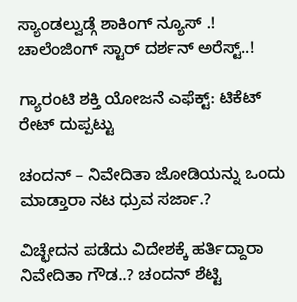ಸ್ಯಾಂಡಲ್ವುಡ್ಗೆ ಶಾಕಿಂಗ್ ನ್ಯೂಸ್ .! ಚಾಲೆಂಜಿಂಗ್ ಸ್ಟಾರ್ ದರ್ಶನ್ ಅರೆಸ್ಟ್..!

ಗ್ಯಾರಂಟಿ ಶಕ್ತಿ ಯೋಜನೆ ಎಫೆಕ್ಟ್: ಟಿಕೆಟ್ ರೇಟ್ ದುಪ್ಪಟ್ಟು

ಚಂದನ್ – ನಿವೇದಿತಾ ಜೋಡಿಯನ್ನು ಒಂದು ಮಾಡ್ತಾರಾ ನಟ ಧ್ರುವ ಸರ್ಜಾ.?

ವಿಚ್ಛೇದನ ಪಡೆದು ವಿದೇಶಕ್ಕೆ ಹರ್ತಿದ್ದಾರಾ ನಿವೇದಿತಾ ಗೌಡ..? ಚಂದನ್ ಶೆಟ್ಟಿ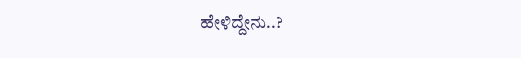ಹೇಳಿದ್ದೇನು..?